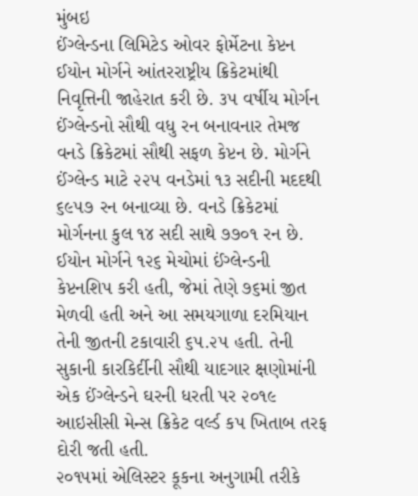મુંબઇ
ઈંગ્લેન્ડના લિમિટેડ ઓવર ફોર્મેટના કેપ્ટન ઈયોન મોર્ગને આંતરરાષ્ટ્રીય ક્રિકેટમાંથી નિવૃત્તિની જાહેરાત કરી છે. ૩૫ વર્ષીય મોર્ગન ઈંગ્લેન્ડનો સૌથી વધુ રન બનાવનાર તેમજ વનડે ક્રિકેટમાં સૌથી સફળ કેપ્ટન છે. મોર્ગને ઈંગ્લેન્ડ માટે ૨૨૫ વનડેમાં ૧૩ સદીની મદદથી ૬૯૫૭ રન બનાવ્યા છે. વનડે ક્રિકેટમાં મોર્ગનના કુલ ૧૪ સદી સાથે ૭૭૦૧ રન છે. ઈયોન મોર્ગને ૧૨૬ મેચોમાં ઈંગ્લેન્ડની કેપ્ટનશિપ કરી હતી, જેમાં તેણે ૭૬માં જીત મેળવી હતી અને આ સમયગાળા દરમિયાન તેની જીતની ટકાવારી ૬૫.૨૫ હતી. તેની સુકાની કારકિર્દીની સૌથી યાદગાર ક્ષણોમાંની એક ઈંગ્લેન્ડને ઘરની ધરતી પર ૨૦૧૯ આઇસીસી મેન્સ ક્રિકેટ વર્લ્ડ કપ ખિતાબ તરફ દોરી જતી હતી.
૨૦૧૫માં એલિસ્ટર કૂકના અનુગામી તરીકે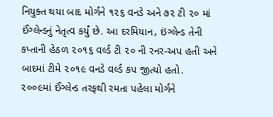નિયુક્ત થયા બાદ મોર્ગને ૧૨૬ વનડે અને ૭૨ ટી ૨૦ માં ઈંગ્લેન્ડનું નેતૃત્વ કર્યું છે. આ દરમિયાન, ઇંગ્લેન્ડ તેની કપ્તાની હેઠળ ૨૦૧૬ વર્લ્ડ ટી ૨૦ ની રનર-અપ હતી અને બાદમાં ટીમે ૨૦૧૯ વનડે વર્લ્ડ કપ જીત્યો હતો. ૨૦૦૯માં ઈંગ્લેન્ડ તરફથી રમતા પહેલા મોર્ગને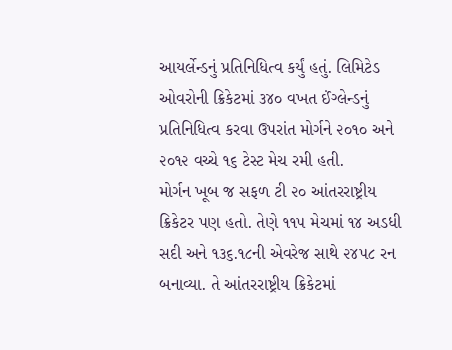આયર્લેન્ડનું પ્રતિનિધિત્વ કર્યું હતું. લિમિટેડ ઓવરોની ક્રિકેટમાં ૩૪૦ વખત ઈંગ્લેન્ડનું પ્રતિનિધિત્વ કરવા ઉપરાંત મોર્ગને ૨૦૧૦ અને ૨૦૧૨ વચ્ચે ૧૬ ટેસ્ટ મેચ રમી હતી.
મોર્ગન ખૂબ જ સફળ ટી ૨૦ આંતરરાષ્ટ્રીય ક્રિકેટર પણ હતો. તેણે ૧૧૫ મેચમાં ૧૪ અડધી સદી અને ૧૩૬.૧૮ની એવરેજ સાથે ૨૪૫૮ રન બનાવ્યા. તે આંતરરાષ્ટ્રીય ક્રિકેટમાં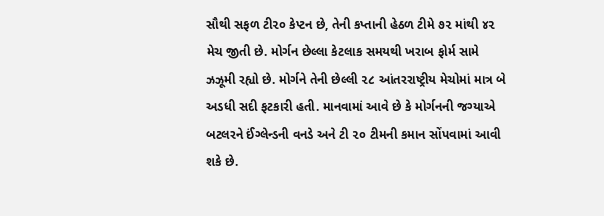સૌથી સફળ ટી૨૦ કેપ્ટન છે, તેની કપ્તાની હેઠળ ટીમે ૭૨ માંથી ૪૨ મેચ જીતી છે. મોર્ગન છેલ્લા કેટલાક સમયથી ખરાબ ફોર્મ સામે ઝઝૂમી રહ્યો છે. મોર્ગને તેની છેલ્લી ૨૮ આંતરરાષ્ટ્રીય મેચોમાં માત્ર બે અડધી સદી ફટકારી હતી. માનવામાં આવે છે કે મોર્ગનની જગ્યાએ બટલરને ઈંગ્લેન્ડની વનડે અને ટી ૨૦ ટીમની કમાન સોંપવામાં આવી શકે છે.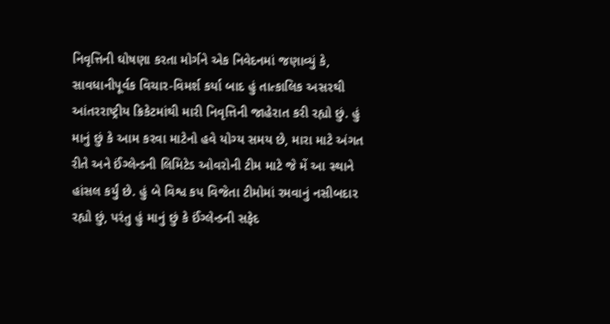નિવૃત્તિની ઘોષણા કરતા મોર્ગને એક નિવેદનમાં જણાવ્યું કે, સાવધાનીપૂર્વક વિચાર-વિમર્શ કર્યા બાદ હું તાત્કાલિક અસરથી આંતરરાષ્ટ્રીય ક્રિકેટમાંથી મારી નિવૃત્તિની જાહેરાત કરી રહ્યો છું. હું માનું છું કે આમ કરવા માટેનો હવે યોગ્ય સમય છે, મારા માટે અંગત રીતે અને ઈંગ્લેન્ડની લિમિટેડ ઓવરોની ટીમ માટે જે મેં આ સ્થાને હાંસલ કર્યું છે. હું બે વિશ્વ કપ વિજેતા ટીમોમાં રમવાનું નસીબદાર રહ્યો છું, પરંતુ હું માનું છું કે ઈંગ્લેન્ડની સફેદ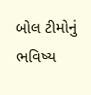બોલ ટીમોનું ભવિષ્ય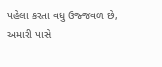પહેલા કરતા વધુ ઉજ્જવળ છે, અમારી પાસે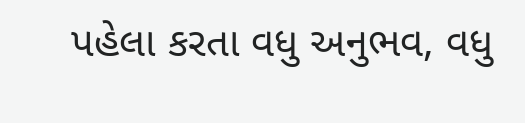પહેલા કરતા વધુ અનુભવ, વધુ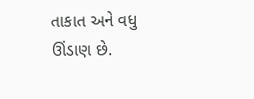તાકાત અને વધુ ઊંડાણ છે.